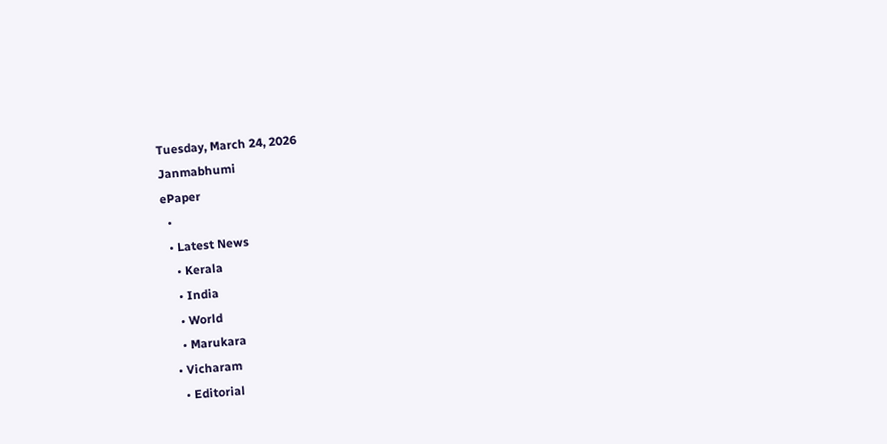Tuesday, March 24, 2026
Janmabhumi
ePaper
  •
  • Latest News
    • Kerala
    • India
    • World
    • Marukara
  • Vicharam
    • Editorial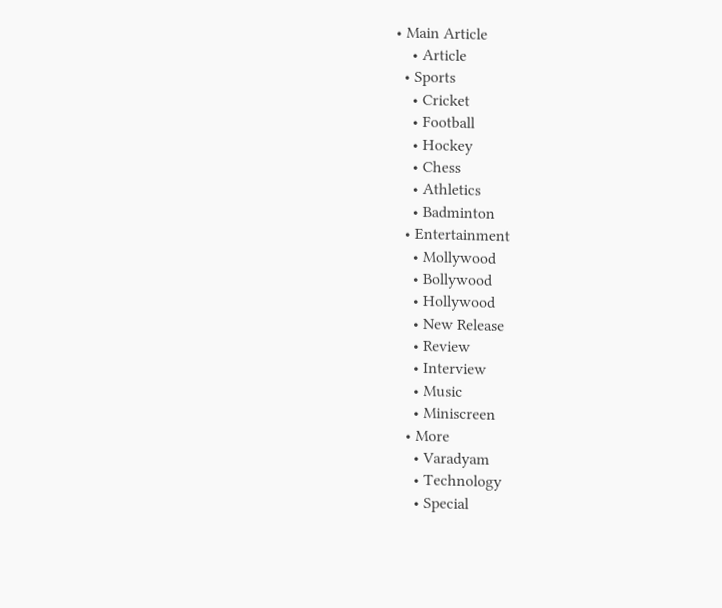• Main Article
    • Article
  • Sports
    • Cricket
    • Football
    • Hockey
    • Chess
    • Athletics
    • Badminton
  • Entertainment
    • Mollywood
    • Bollywood
    • Hollywood
    • New Release
    • Review
    • Interview
    • Music
    • Miniscreen
  • More
    • Varadyam
    • Technology
    • Special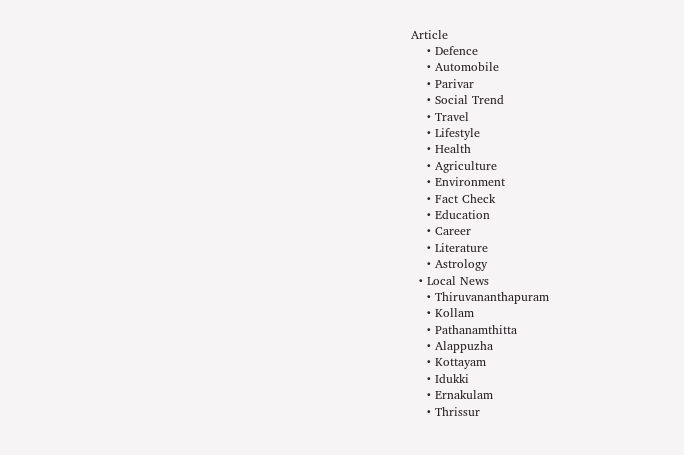Article
    • Defence
    • Automobile
    • Parivar
    • Social Trend
    • Travel
    • Lifestyle
    • Health
    • Agriculture
    • Environment
    • Fact Check
    • Education
    • Career
    • Literature
    • Astrology
  • Local News
    • Thiruvananthapuram
    • Kollam
    • Pathanamthitta
    • Alappuzha
    • Kottayam
    • Idukki
    • Ernakulam
    • Thrissur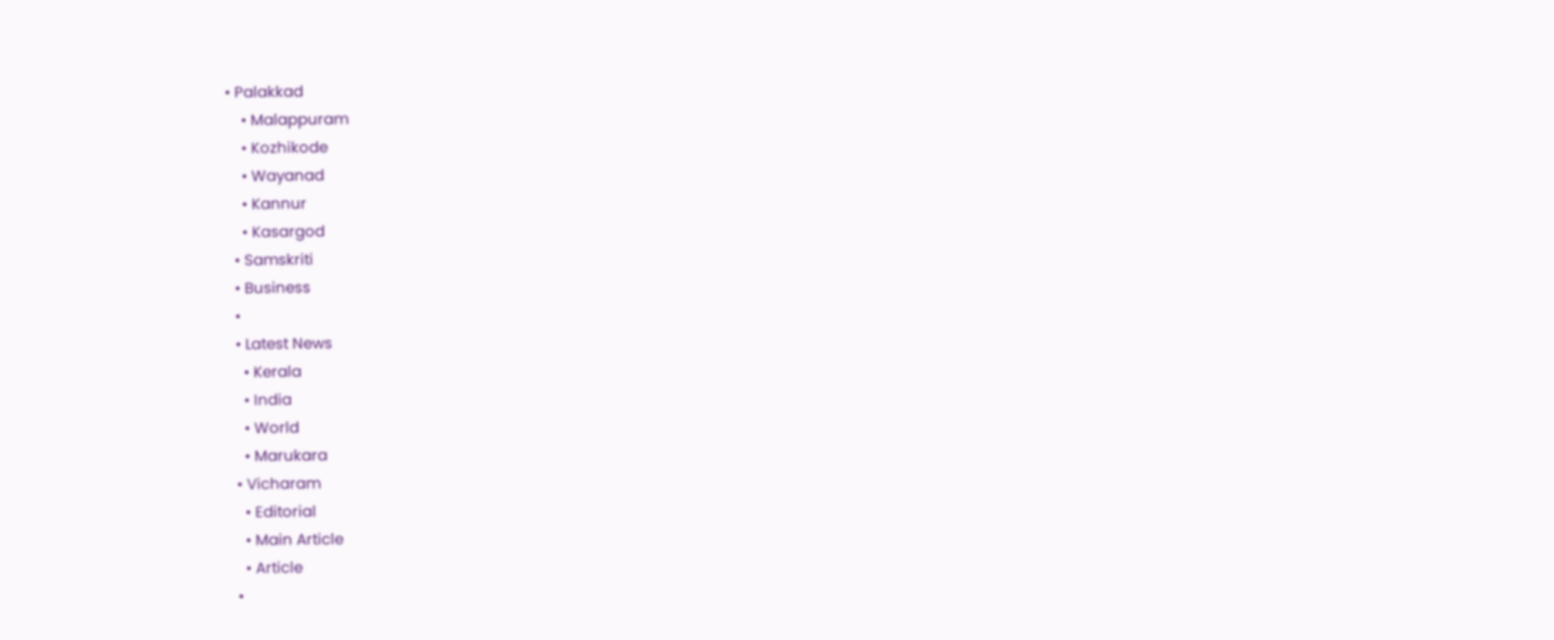• Palakkad
    • Malappuram
    • Kozhikode
    • Wayanad
    • Kannur
    • Kasargod
  • Samskriti
  • Business
  •
  • Latest News
    • Kerala
    • India
    • World
    • Marukara
  • Vicharam
    • Editorial
    • Main Article
    • Article
  •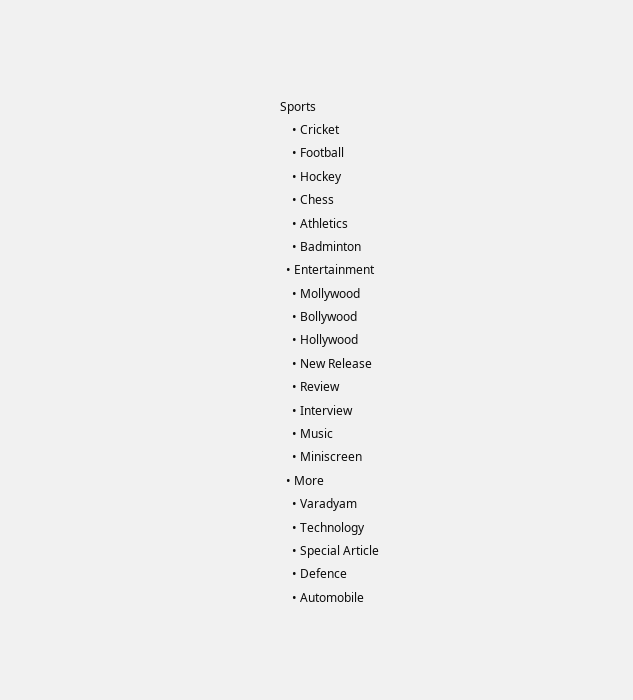Sports
    • Cricket
    • Football
    • Hockey
    • Chess
    • Athletics
    • Badminton
  • Entertainment
    • Mollywood
    • Bollywood
    • Hollywood
    • New Release
    • Review
    • Interview
    • Music
    • Miniscreen
  • More
    • Varadyam
    • Technology
    • Special Article
    • Defence
    • Automobile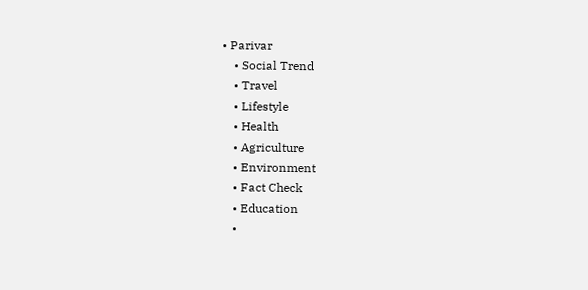• Parivar
    • Social Trend
    • Travel
    • Lifestyle
    • Health
    • Agriculture
    • Environment
    • Fact Check
    • Education
    •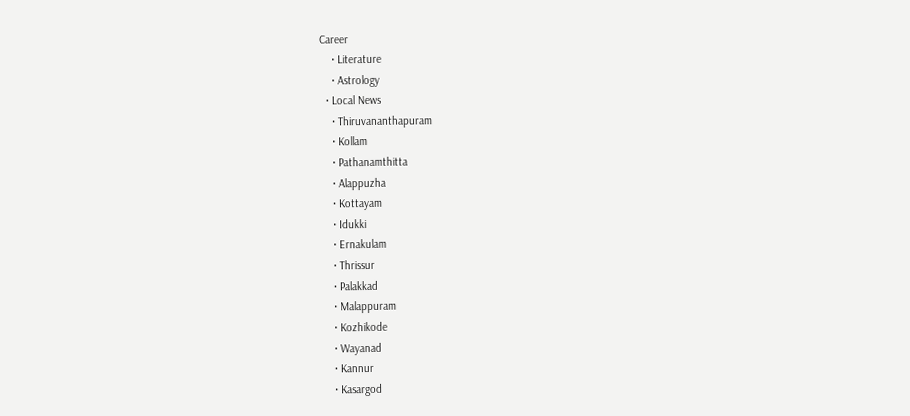Career
    • Literature
    • Astrology
  • Local News
    • Thiruvananthapuram
    • Kollam
    • Pathanamthitta
    • Alappuzha
    • Kottayam
    • Idukki
    • Ernakulam
    • Thrissur
    • Palakkad
    • Malappuram
    • Kozhikode
    • Wayanad
    • Kannur
    • Kasargod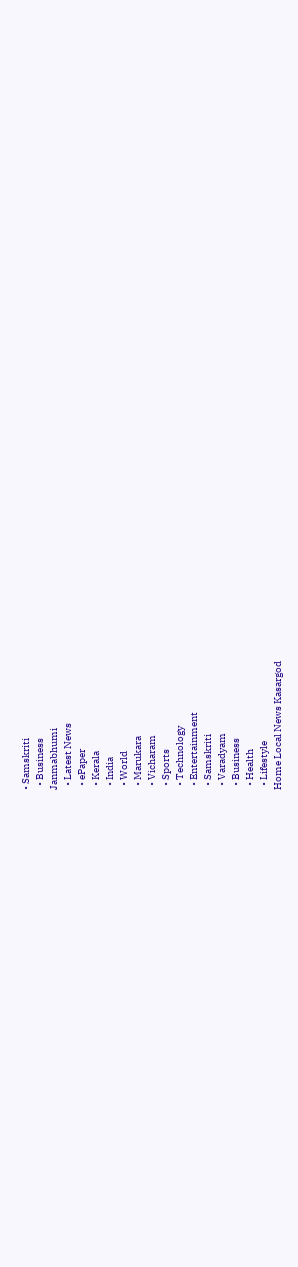• Samskriti
  • Business
Janmabhumi
  • Latest News
  • ePaper
  • Kerala
  • India
  • World
  • Marukara
  • Vicharam
  • Sports
  • Technology
  • Entertainment
  • Samskriti
  • Varadyam
  • Business
  • Health
  • Lifestyle
Home Local News Kasargod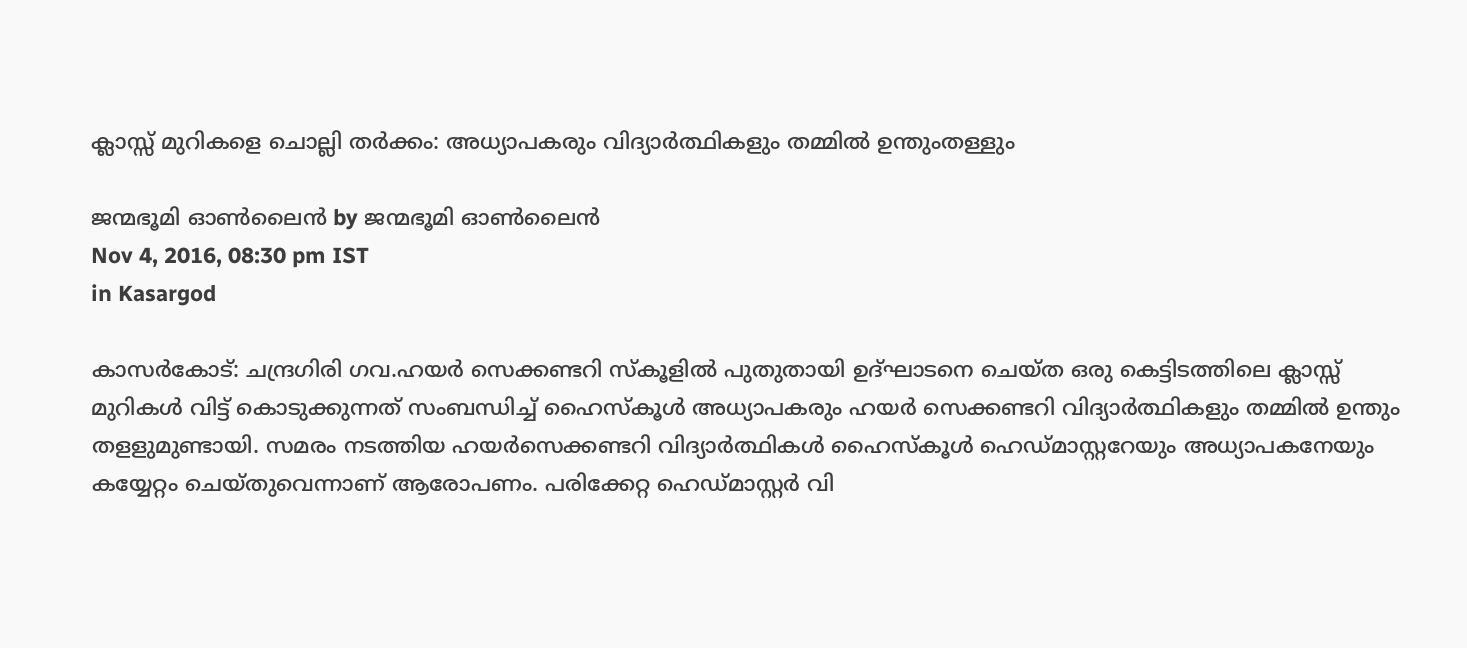ക്ലാസ്സ് മുറികളെ ചൊല്ലി തര്‍ക്കം: അധ്യാപകരും വിദ്യാര്‍ത്ഥികളും തമ്മില്‍ ഉന്തുംതള്ളും

ജന്മഭൂമി ഓണ്‍ലൈന്‍ by ജന്മഭൂമി ഓണ്‍ലൈന്‍
Nov 4, 2016, 08:30 pm IST
in Kasargod

കാസര്‍കോട്: ചന്ദ്രഗിരി ഗവ.ഹയര്‍ സെക്കണ്ടറി സ്‌കൂളില്‍ പുതുതായി ഉദ്ഘാടനെ ചെയ്ത ഒരു കെട്ടിടത്തിലെ ക്ലാസ്സ് മുറികള്‍ വിട്ട് കൊടുക്കുന്നത് സംബന്ധിച്ച് ഹൈസ്‌കൂള്‍ അധ്യാപകരും ഹയര്‍ സെക്കണ്ടറി വിദ്യാര്‍ത്ഥികളും തമ്മില്‍ ഉന്തും തളളുമുണ്ടായി. സമരം നടത്തിയ ഹയര്‍സെക്കണ്ടറി വിദ്യാര്‍ത്ഥികള്‍ ഹൈസ്‌കൂള്‍ ഹെഡ്മാസ്റ്ററേയും അധ്യാപകനേയും കയ്യേറ്റം ചെയ്തുവെന്നാണ് ആരോപണം. പരിക്കേറ്റ ഹെഡ്മാസ്റ്റര്‍ വി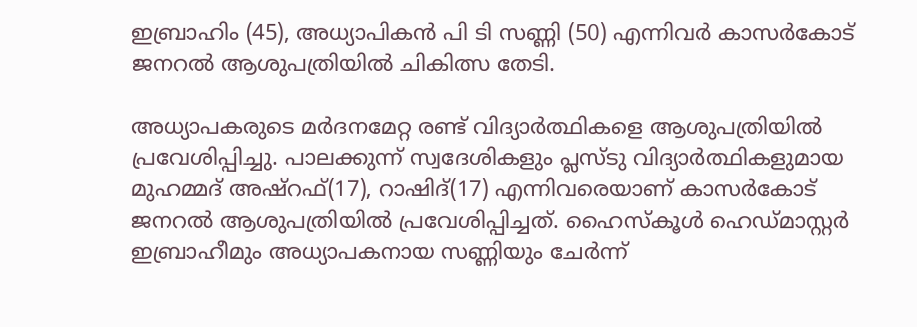ഇബ്രാഹിം (45), അധ്യാപികന്‍ പി ടി സണ്ണി (50) എന്നിവര്‍ കാസര്‍കോട് ജനറല്‍ ആശുപത്രിയില്‍ ചികിത്സ തേടി.

അധ്യാപകരുടെ മര്‍ദനമേറ്റ രണ്ട് വിദ്യാര്‍ത്ഥികളെ ആശുപത്രിയില്‍ പ്രവേശിപ്പിച്ചു. പാലക്കുന്ന് സ്വദേശികളും പ്ലസ്ടു വിദ്യാര്‍ത്ഥികളുമായ മുഹമ്മദ് അഷ്‌റഫ്(17), റാഷിദ്(17) എന്നിവരെയാണ് കാസര്‍കോട് ജനറല്‍ ആശുപത്രിയില്‍ പ്രവേശിപ്പിച്ചത്. ഹൈസ്‌കൂള്‍ ഹെഡ്മാസ്റ്റര്‍ ഇബ്രാഹീമും അധ്യാപകനായ സണ്ണിയും ചേര്‍ന്ന്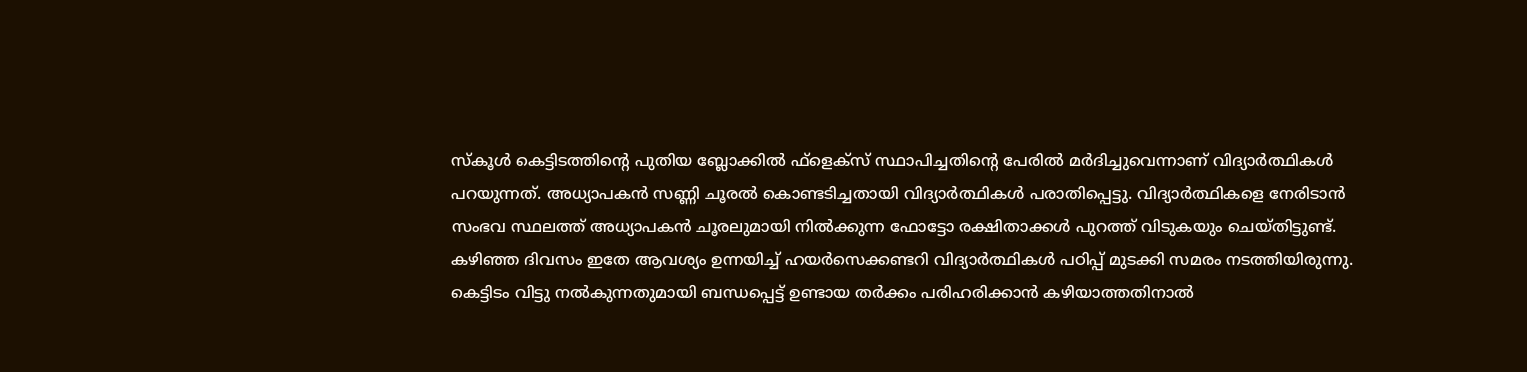സ്‌കൂള്‍ കെട്ടിടത്തിന്റെ പുതിയ ബ്ലോക്കില്‍ ഫ്‌ളെക്‌സ് സ്ഥാപിച്ചതിന്റെ പേരില്‍ മര്‍ദിച്ചുവെന്നാണ് വിദ്യാര്‍ത്ഥികള്‍ പറയുന്നത്. അധ്യാപകന്‍ സണ്ണി ചൂരല്‍ കൊണ്ടടിച്ചതായി വിദ്യാര്‍ത്ഥികള്‍ പരാതിപ്പെട്ടു. വിദ്യാര്‍ത്ഥികളെ നേരിടാന്‍ സംഭവ സ്ഥലത്ത് അധ്യാപകന്‍ ചൂരലുമായി നില്‍ക്കുന്ന ഫോട്ടോ രക്ഷിതാക്കള്‍ പുറത്ത് വിടുകയും ചെയ്തിട്ടുണ്ട്. കഴിഞ്ഞ ദിവസം ഇതേ ആവശ്യം ഉന്നയിച്ച് ഹയര്‍സെക്കണ്ടറി വിദ്യാര്‍ത്ഥികള്‍ പഠിപ്പ് മുടക്കി സമരം നടത്തിയിരുന്നു. കെട്ടിടം വിട്ടു നല്‍കുന്നതുമായി ബന്ധപ്പെട്ട് ഉണ്ടായ തര്‍ക്കം പരിഹരിക്കാന്‍ കഴിയാത്തതിനാല്‍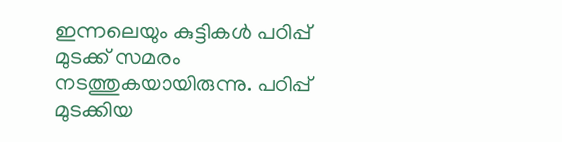ഇന്നലെയും കുട്ടികള്‍ പഠിപ്പ് മുടക്ക് സമരം നടത്തുകയായിരുന്നു. പഠിപ്പ് മുടക്കിയ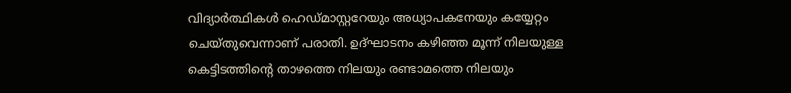വിദ്യാര്‍ത്ഥികള്‍ ഹെഡ്മാസ്റ്ററേയും അധ്യാപകനേയും കയ്യേറ്റം ചെയ്തുവെന്നാണ് പരാതി. ഉദ്ഘാടനം കഴിഞ്ഞ മൂന്ന് നിലയുള്ള കെട്ടിടത്തിന്റെ താഴത്തെ നിലയും രണ്ടാമത്തെ നിലയും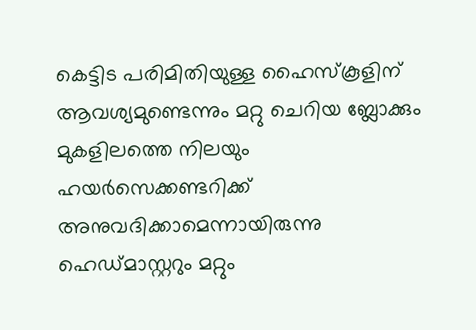കെട്ടിട പരിമിതിയുള്ള ഹൈസ്‌കൂളിന് ആവശ്യമുണ്ടെന്നും മറ്റു ചെറിയ ബ്ലോക്കും മുകളിലത്തെ നിലയും ഹയര്‍സെക്കണ്ടറിക്ക് അനുവദിക്കാമെന്നായിരുന്നു ഹെഡ്മാസ്റ്ററും മറ്റും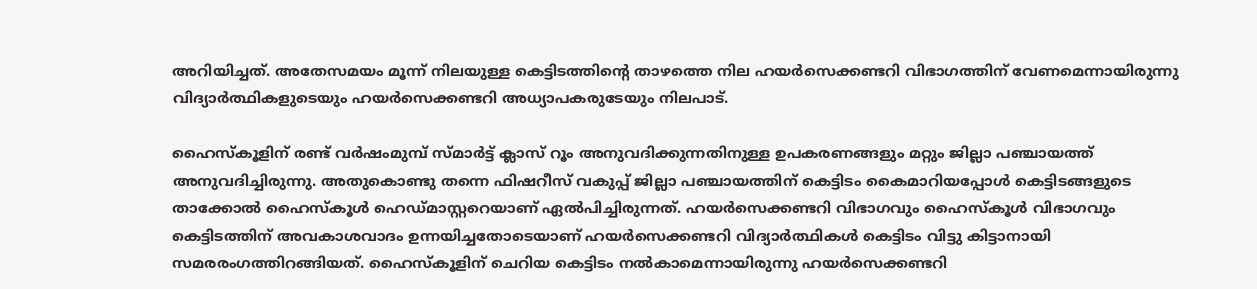അറിയിച്ചത്. അതേസമയം മൂന്ന് നിലയുള്ള കെട്ടിടത്തിന്റെ താഴത്തെ നില ഹയര്‍സെക്കണ്ടറി വിഭാഗത്തിന് വേണമെന്നായിരുന്നു വിദ്യാര്‍ത്ഥികളുടെയും ഹയര്‍സെക്കണ്ടറി അധ്യാപകരുടേയും നിലപാട്.

ഹൈസ്‌കൂളിന് രണ്ട് വര്‍ഷംമുമ്പ് സ്മാര്‍ട്ട് ക്ലാസ് റൂം അനുവദിക്കുന്നതിനുള്ള ഉപകരണങ്ങളും മറ്റും ജില്ലാ പഞ്ചായത്ത് അനുവദിച്ചിരുന്നു. അതുകൊണ്ടു തന്നെ ഫിഷറീസ് വകുപ്പ് ജില്ലാ പഞ്ചായത്തിന് കെട്ടിടം കൈമാറിയപ്പോള്‍ കെട്ടിടങ്ങളുടെ താക്കോല്‍ ഹൈസ്‌കൂള്‍ ഹെഡ്മാസ്റ്ററെയാണ് ഏല്‍പിച്ചിരുന്നത്. ഹയര്‍സെക്കണ്ടറി വിഭാഗവും ഹൈസ്‌കൂള്‍ വിഭാഗവും കെട്ടിടത്തിന് അവകാശവാദം ഉന്നയിച്ചതോടെയാണ് ഹയര്‍സെക്കണ്ടറി വിദ്യാര്‍ത്ഥികള്‍ കെട്ടിടം വിട്ടു കിട്ടാനായി സമരരംഗത്തിറങ്ങിയത്. ഹൈസ്‌കൂളിന് ചെറിയ കെട്ടിടം നല്‍കാമെന്നായിരുന്നു ഹയര്‍സെക്കണ്ടറി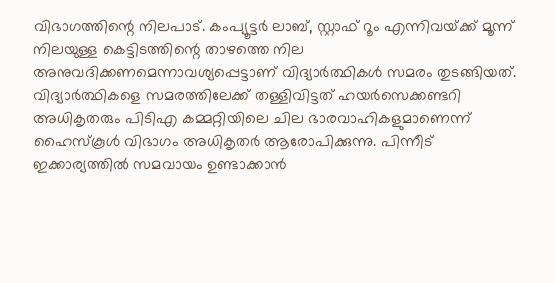വിഭാഗത്തിന്റെ നിലപാട്. കംപ്യൂട്ടര്‍ ലാബ്, സ്റ്റാഫ് റൂം എന്നിവയ്‌ക്ക് മൂന്ന് നിലയുള്ള കെട്ടിടത്തിന്റെ താഴത്തെ നില അനുവദിക്കണമെന്നാവശ്യപ്പെട്ടാണ് വിദ്യാര്‍ത്ഥികള്‍ സമരം തുടങ്ങിയത്. വിദ്യാര്‍ത്ഥികളെ സമരത്തിലേക്ക് തള്ളിവിട്ടത് ഹയര്‍സെക്കണ്ടറി അധികൃതരും പിടിഎ കമ്മറ്റിയിലെ ചില ഭാരവാഹികളുമാണെന്ന് ഹൈസ്‌കൂള്‍ വിഭാഗം അധികൃതര്‍ ആരോപിക്കുന്നു. പിന്നീട് ഇക്കാര്യത്തില്‍ സമവായം ഉണ്ടാക്കാന്‍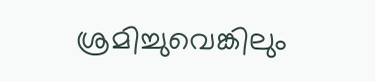ശ്രമിച്ചുവെങ്കിലും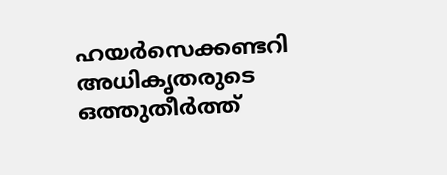ഹയര്‍സെക്കണ്ടറി അധികൃതരുടെ ഒത്തുതീര്‍ത്ത്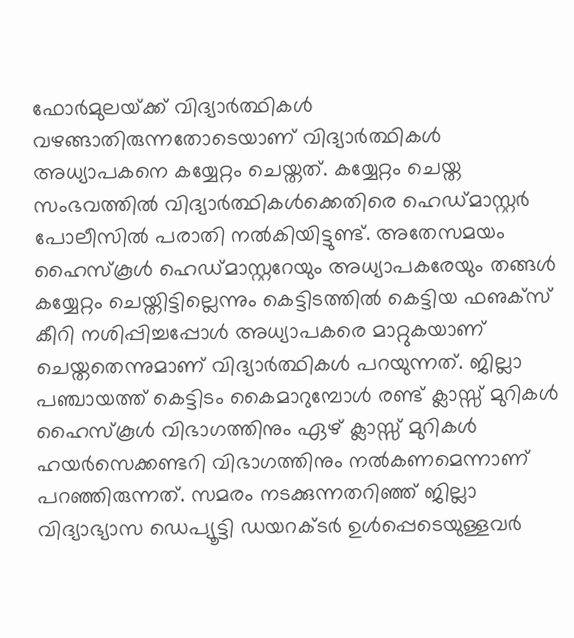ഫോര്‍മുലയ്‌ക്ക് വിദ്യാര്‍ത്ഥികള്‍ വഴങ്ങാതിരുന്നതോടെയാണ് വിദ്യാര്‍ത്ഥികള്‍ അധ്യാപകനെ കയ്യേറ്റം ചെയ്തത്. കയ്യേറ്റം ചെയ്ത സംഭവത്തില്‍ വിദ്യാര്‍ത്ഥികള്‍ക്കെതിരെ ഹെഡ്മാസ്റ്റര്‍ പോലീസില്‍ പരാതി നല്‍കിയിട്ടുണ്ട്. അതേസമയം ഹൈസ്‌കൂള്‍ ഹെഡ്മാസ്റ്ററേയും അധ്യാപകരേയും തങ്ങള്‍ കയ്യേറ്റം ചെയ്തിട്ടില്ലെന്നും കെട്ടിടത്തില്‍ കെട്ടിയ ഫഌക്‌സ് കീറി നശിപ്പിച്ചപ്പോള്‍ അധ്യാപകരെ മാറ്റുകയാണ് ചെയ്തതെന്നുമാണ് വിദ്യാര്‍ത്ഥികള്‍ പറയുന്നത്. ജില്ലാ പഞ്ചായത്ത് കെട്ടിടം കൈമാറുമ്പോള്‍ രണ്ട് ക്ലാസ്സ് മുറികള്‍ ഹൈസ്‌കൂള്‍ വിഭാഗത്തിനും ഏഴ് ക്ലാസ്സ് മുറികള്‍ ഹയര്‍സെക്കണ്ടറി വിഭാഗത്തിനും നല്‍കണമെന്നാണ് പറഞ്ഞിരുന്നത്. സമരം നടക്കുന്നതറിഞ്ഞ് ജില്ലാ വിദ്യാഭ്യാസ ഡെപ്യൂട്ടി ഡയറക്ടര്‍ ഉള്‍പ്പെടെയുള്ളവര്‍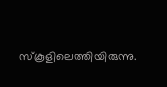സ്‌കൂളിലെത്തിയിരുന്നു.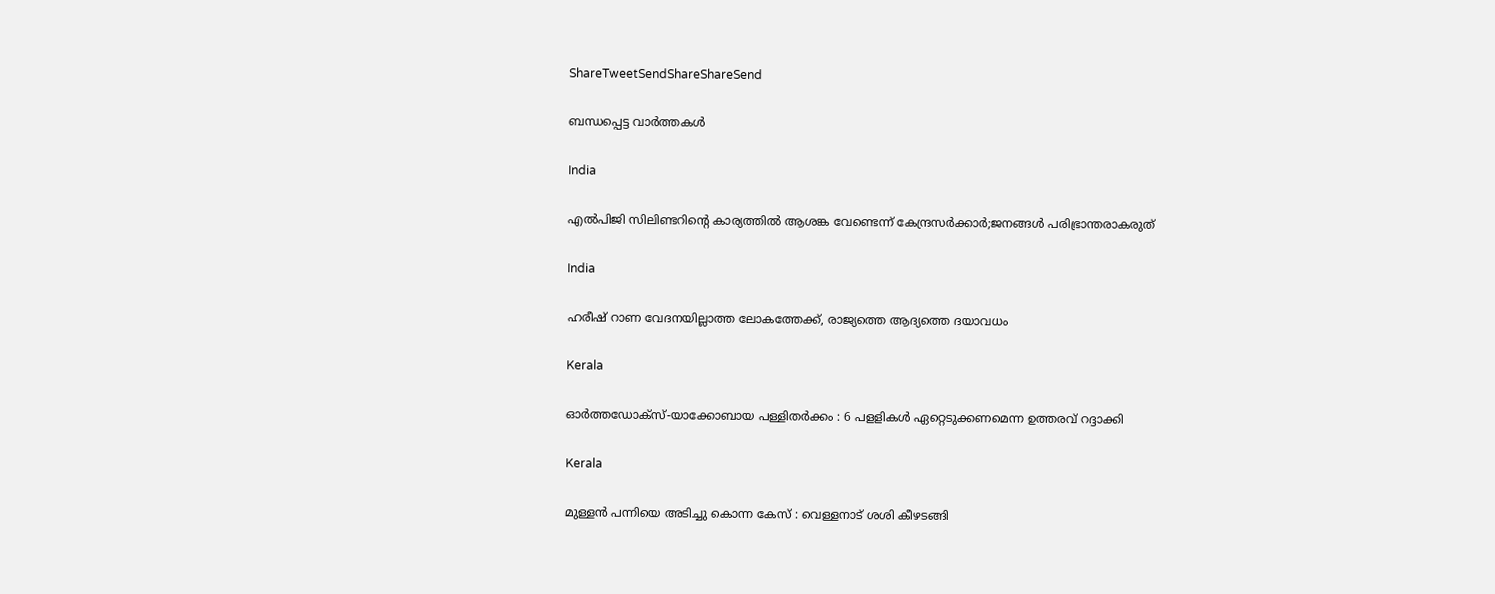ShareTweetSendShareShareSend

ബന്ധപ്പെട്ട വാര്‍ത്തകള്‍

India

എൽപിജി സിലിണ്ടറിന്റെ കാര്യത്തില്‍ ആശങ്ക വേണ്ടെന്ന് കേന്ദ്രസര്‍ക്കാര്‍;ജനങ്ങള്‍ പരിഭ്രാന്തരാകരുത്

India

ഹരീഷ് റാണ വേദനയില്ലാത്ത ലോകത്തേക്ക്, രാജ്യത്തെ ആദ്യത്തെ ദയാവധം

Kerala

ഓര്‍ത്തഡോക്‌സ്-യാക്കോബായ പള്ളിതര്‍ക്കം : 6 പളളികള്‍ ഏറ്റെടുക്കണമെന്ന ഉത്തരവ് റദ്ദാക്കി

Kerala

മുള്ളന്‍ പന്നിയെ അടിച്ചു കൊന്ന കേസ് : വെള്ളനാട് ശശി കീഴടങ്ങി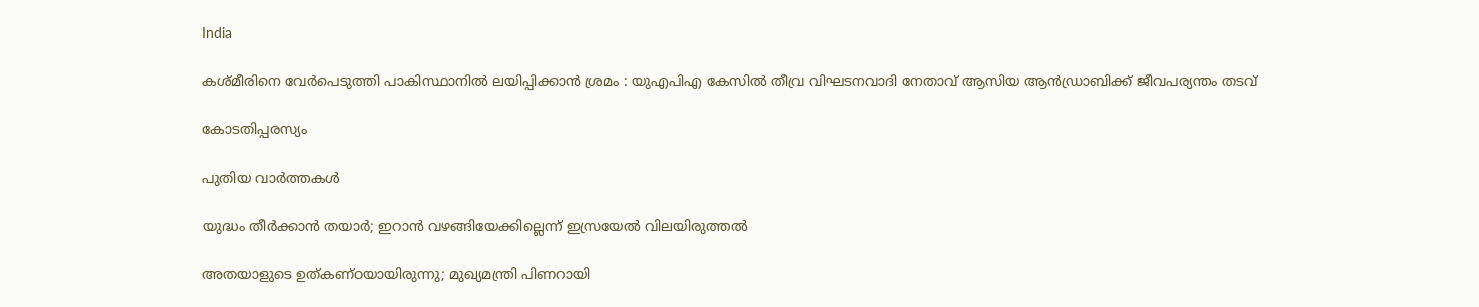India

കശ്മീരിനെ വേർപെടുത്തി പാകിസ്ഥാനിൽ ലയിപ്പിക്കാൻ ശ്രമം : യുഎപിഎ കേസിൽ തീവ്ര വിഘടനവാദി നേതാവ് ആസിയ ആൻഡ്രാബിക്ക് ജീവപര്യന്തം തടവ്

കോടതിപ്പരസ്യം

പുതിയ വാര്‍ത്തകള്‍

യുദ്ധം തീർക്കാൻ തയാർ; ഇറാൻ വഴങ്ങിയേക്കില്ലെന്ന് ഇസ്രയേൽ വിലയിരുത്തൽ

അതയാളുടെ ഉത്കണ്ഠയായിരുന്നു; മുഖ്യമന്ത്രി പിണറായി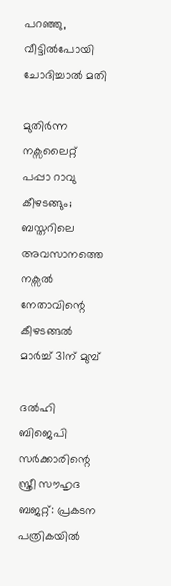പറഞ്ഞു, വീട്ടിൽപോയി ചോദിച്ചാൽ മതി

മുതിർന്ന നക്സലൈറ്റ് പപ്പാ റാവു കീഴടങ്ങും; ബസ്തറിലെ അവസാനത്തെ നക്സൽ നേതാവിന്റെ കീഴടങ്ങൽ മാർച്ച് 31ന് മുമ്പ്

ദൽഹി ബിജെപി സർക്കാരിന്റെ സ്ത്രീ സൗഹൃദ ബജറ്റ്: പ്രകടന പത്രികയിൽ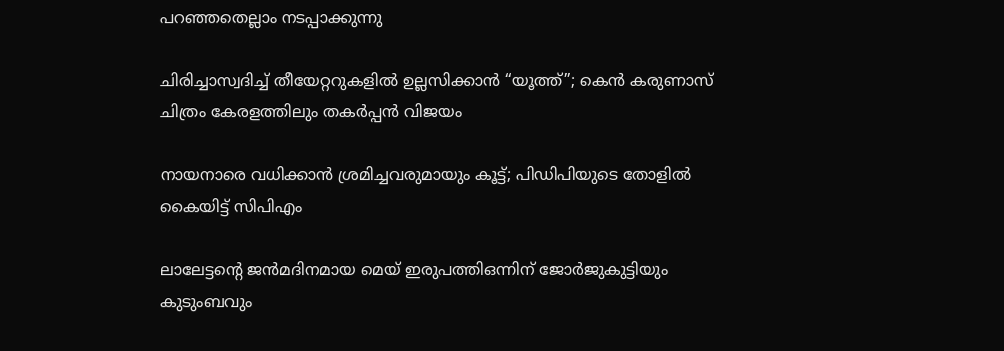പറഞ്ഞതെല്ലാം നടപ്പാക്കുന്നു

ചിരിച്ചാസ്വദിച്ച് തീയേറ്ററുകളിൽ ഉല്ലസിക്കാൻ “യൂത്ത്”; കെൻ കരുണാസ് ചിത്രം കേരളത്തിലും തകർപ്പൻ വിജയം

നായനാരെ വധിക്കാന്‍ ശ്രമിച്ചവരുമായും കൂട്ട്; പിഡിപിയുടെ തോളില്‍ കൈയിട്ട് സിപിഎം

ലാലേട്ടന്റെ ജൻമദിനമായ മെയ് ഇരുപത്തിഒന്നിന് ജോർജുകുട്ടിയും കുടുംബവും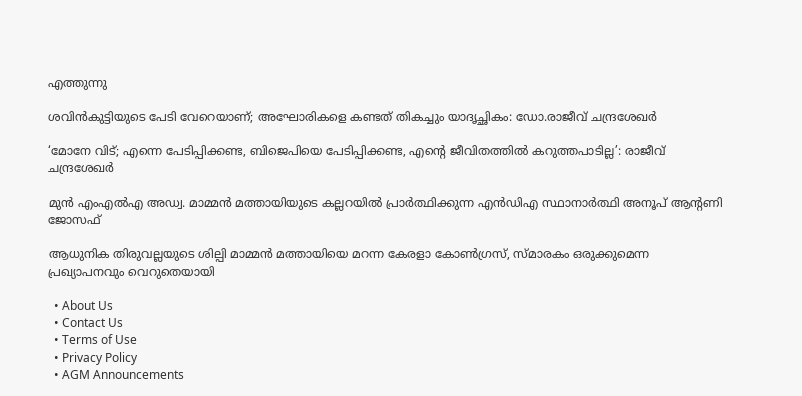എത്തുന്നു

ശവിൻകുട്ടിയുടെ പേടി വേറെയാണ്; അഘോരികളെ കണ്ടത് തികച്ചും യാദൃച്ഛികം: ഡോ.രാജീവ് ചന്ദ്രശേഖർ

‘മോനേ വിട്; എന്നെ പേടിപ്പിക്കണ്ട, ബിജെപിയെ പേടിപ്പിക്കണ്ട, എന്റെ ജീവിതത്തിൽ കറുത്തപാടില്ല’: രാജീവ് ചന്ദ്രശേഖർ

മുന്‍ എംഎല്‍എ അഡ്വ. മാമ്മന്‍ മത്തായിയുടെ കല്ലറയില്‍ പ്രാര്‍ത്ഥിക്കുന്ന എന്‍ഡിഎ സ്ഥാനാര്‍ത്ഥി അനൂപ് ആന്റണി ജോസഫ്

ആധുനിക തിരുവല്ലയുടെ ശില്പി മാമ്മന്‍ മത്തായിയെ മറന്ന കേരളാ കോണ്‍ഗ്രസ്, സ്മാരകം ഒരുക്കുമെന്ന പ്രഖ്യാപനവും വെറുതെയായി

  • About Us
  • Contact Us
  • Terms of Use
  • Privacy Policy
  • AGM Announcements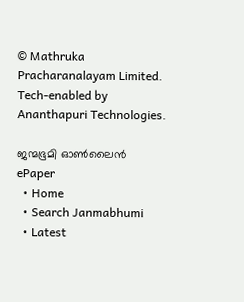© Mathruka Pracharanalayam Limited.
Tech-enabled by Ananthapuri Technologies.

ജന്മഭൂമി ഓണ്‍ലൈന്‍
ePaper
  • Home
  • Search Janmabhumi
  • Latest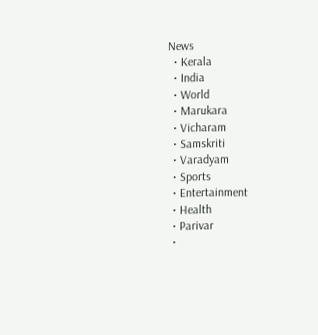News
  • Kerala
  • India
  • World
  • Marukara
  • Vicharam
  • Samskriti
  • Varadyam
  • Sports
  • Entertainment
  • Health
  • Parivar
  •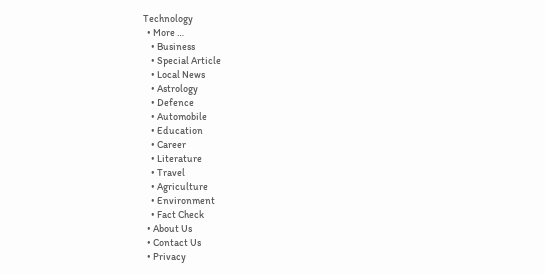Technology
  • More …
    • Business
    • Special Article
    • Local News
    • Astrology
    • Defence
    • Automobile
    • Education
    • Career
    • Literature
    • Travel
    • Agriculture
    • Environment
    • Fact Check
  • About Us
  • Contact Us
  • Privacy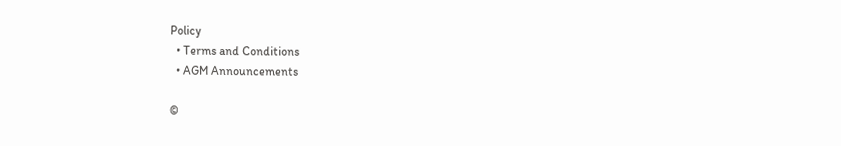Policy
  • Terms and Conditions
  • AGM Announcements

©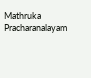Mathruka Pracharanalayam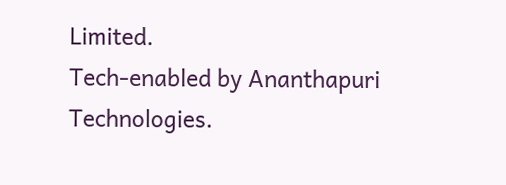Limited.
Tech-enabled by Ananthapuri Technologies.